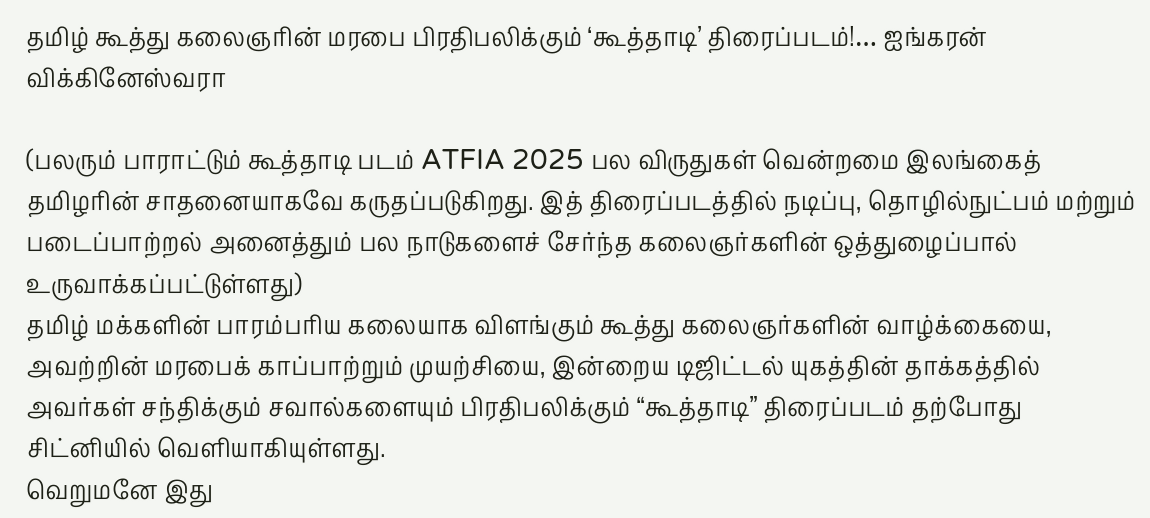தமிழ் கூத்து கலைஞரின் மரபை பிரதிபலிக்கும் ‘கூத்தாடி’ திரைப்படம்!… ஐங்கரன் விக்கினேஸ்வரா

(பலரும் பாராட்டும் கூத்தாடி படம் ATFIA 2025 பல விருதுகள் வென்றமை இலங்கைத் தமிழரின் சாதனையாகவே கருதப்படுகிறது. இத் திரைப்படத்தில் நடிப்பு, தொழில்நுட்பம் மற்றும் படைப்பாற்றல் அனைத்தும் பல நாடுகளைச் சேர்ந்த கலைஞர்களின் ஒத்துழைப்பால் உருவாக்கப்பட்டுள்ளது)
தமிழ் மக்களின் பாரம்பரிய கலையாக விளங்கும் கூத்து கலைஞர்களின் வாழ்க்கையை,
அவற்றின் மரபைக் காப்பாற்றும் முயற்சியை, இன்றைய டிஜிட்டல் யுகத்தின் தாக்கத்தில் அவர்கள் சந்திக்கும் சவால்களையும் பிரதிபலிக்கும் “கூத்தாடி” திரைப்படம் தற்போது சிட்னியில் வெளியாகியுள்ளது.
வெறுமனே இது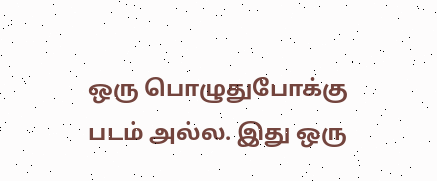ஒரு பொழுதுபோக்கு படம் அல்ல. இது ஒரு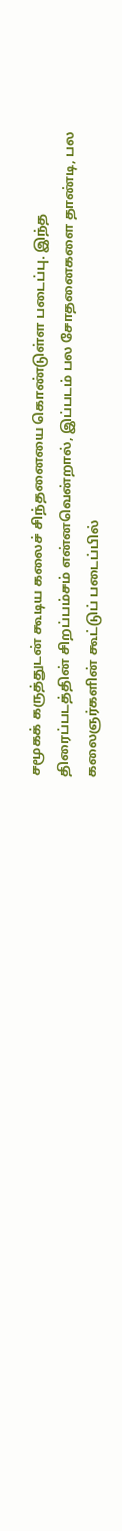சமூகக் கருத்துடன் கூடிய கலைச் சிந்தனையை கொண்டுள்ள படைப்பு. இந்த திரைப்படத்தின் சிறப்பம்சம் என்னவென்றால், இப்படம் பல சோதனைகளை தாண்டி, பல கலைஞர்களின் கூட்டுப் படைப்பில்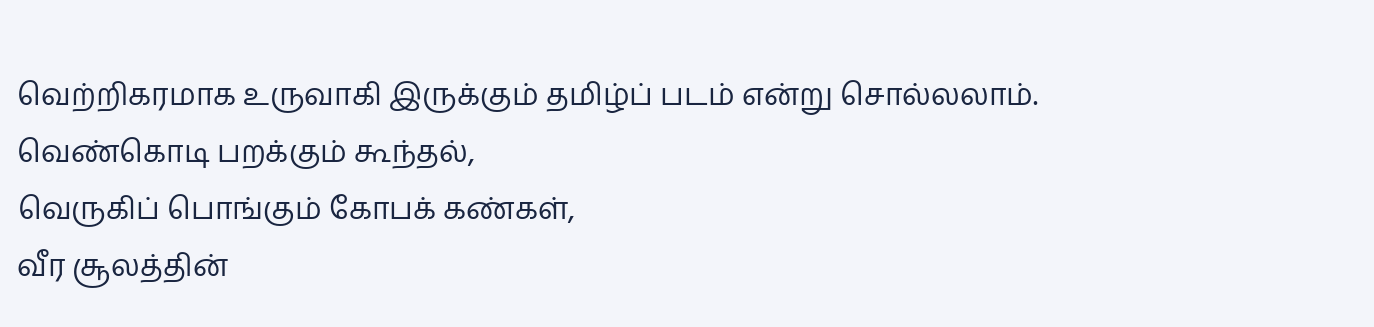வெற்றிகரமாக உருவாகி இருக்கும் தமிழ்ப் படம் என்று சொல்லலாம்.
வெண்கொடி பறக்கும் கூந்தல்,
வெருகிப் பொங்கும் கோபக் கண்கள்,
வீர சூலத்தின்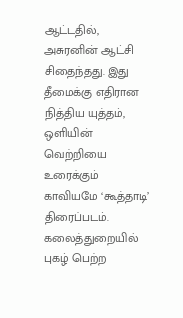ஆட்டதில்,
அசுரனின் ஆட்சி சிதைந்தது. இது தீமைக்கு எதிரான நித்திய யுத்தம்,
ஒளியின் வெற்றியை உரைக்கும் காவியமே ‘கூத்தாடி’ திரைப்படம்.
கலைத்துறையில் புகழ் பெற்ற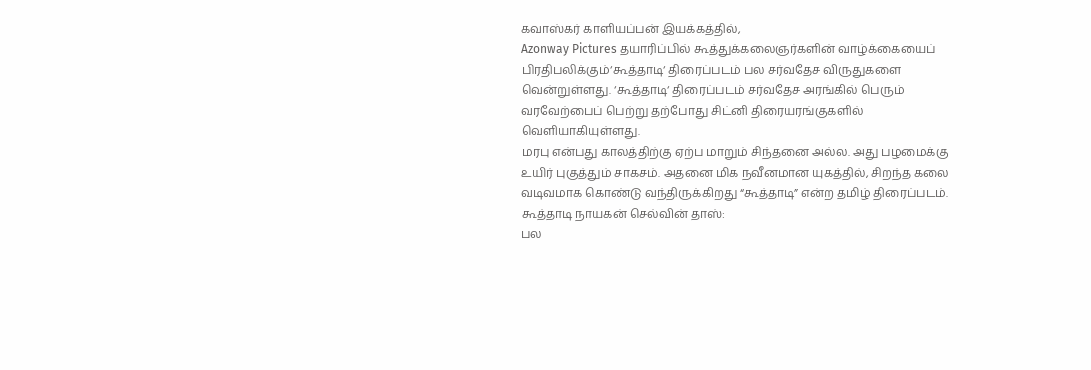கவாஸ்கர் காளியப்பன் இயக்கத்தில்,
Azonway Pictures தயாரிப்பில் கூத்துக்கலைஞர்களின் வாழ்க்கையைப் பிரதிபலிக்கும்‘கூத்தாடி‘ திரைப்படம் பல சர்வதேச விருதுகளை வென்றுள்ளது. ‘கூத்தாடி‘ திரைப்படம் சர்வதேச அரங்கில் பெரும் வரவேற்பைப் பெற்று தற்போது சிட்னி திரையரங்குகளில்
வெளியாகியுள்ளது.
மரபு என்பது காலத்திற்கு ஏற்ப மாறும் சிந்தனை அல்ல. அது பழமைக்கு உயிர் புகுத்தும் சாகசம். அதனை மிக நவீனமான யுகத்தில், சிறந்த கலை வடிவமாக கொண்டு வந்திருக்கிறது “கூத்தாடி” என்ற தமிழ் திரைப்படம்.
கூத்தாடி நாயகன் செல்வின் தாஸ்:
பல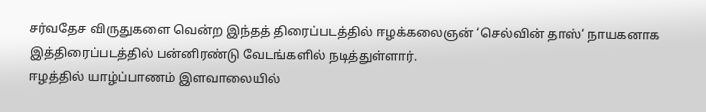சர்வதேச விருதுகளை வென்ற இந்தத் திரைப்படத்தில் ஈழக்கலைஞன் ‘செல்வின் தாஸ்‘ நாயகனாக இத்திரைப்படத்தில் பன்னிரண்டு வேடங்களில் நடித்துள்ளார்.
ஈழத்தில் யாழ்ப்பாணம் இளவாலையில்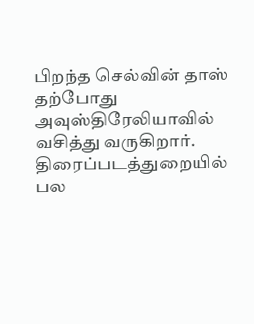பிறந்த செல்வின் தாஸ் தற்போது அவுஸ்திரேலியாவில் வசித்து வருகிறார். திரைப்படத்துறையில் பல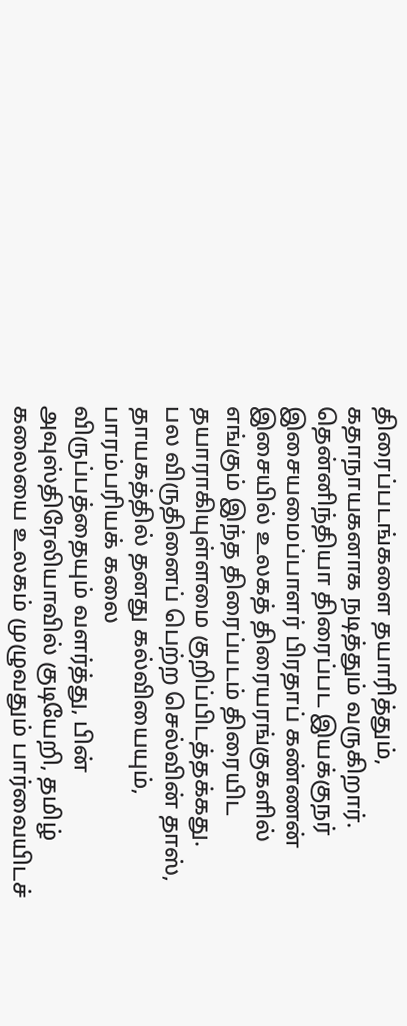திரைப்படங்களை தயாரித்தும், கதாநாயகனாக நடித்தும் வருகிறார்.
தென்னிந்தியா திரைப்பட இயக்குநர் இசையமைப்பாளர் பிரதாப் கண்ணன் இசையில் உலகத் திரையரங்குகளில் எங்கும் இந்த திரைப்படம் திரையிட தயாராகியுள்ளமை குறிப்பிடத்தக்கது.
பல விருதினைப் பெற்ற செல்வின் தாஸ், தாயகத்தில் தனது கல்வியையும், பாரம்பரியக் கலை
விருப்பத்தையும் வளர்த்து, பின் அவுஸ்திரேலியாவில் குடியேறி, தமிழ் கலையை உலகம் முழுவதும் பார்வையிடச்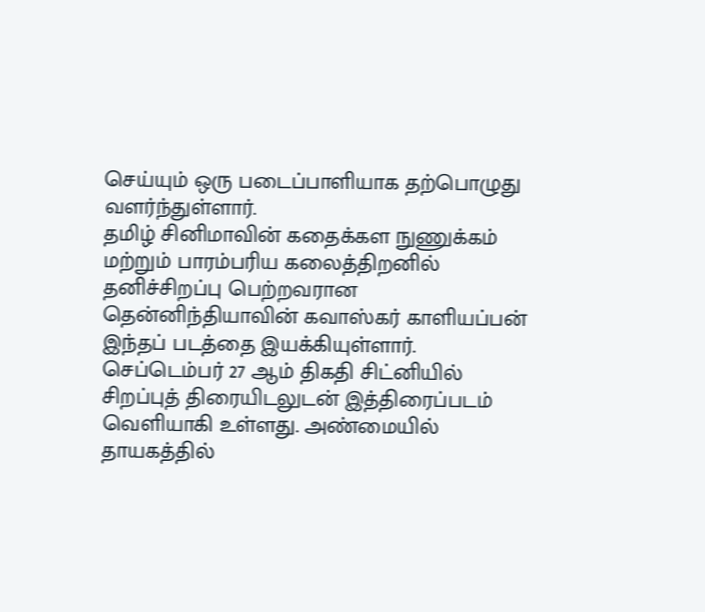செய்யும் ஒரு படைப்பாளியாக தற்பொழுது வளர்ந்துள்ளார்.
தமிழ் சினிமாவின் கதைக்கள நுணுக்கம் மற்றும் பாரம்பரிய கலைத்திறனில் தனிச்சிறப்பு பெற்றவரான தென்னிந்தியாவின் கவாஸ்கர் காளியப்பன் இந்தப் படத்தை இயக்கியுள்ளார்.
செப்டெம்பர் 27 ஆம் திகதி சிட்னியில் சிறப்புத் திரையிடலுடன் இத்திரைப்படம் வெளியாகி உள்ளது. அண்மையில் தாயகத்தில்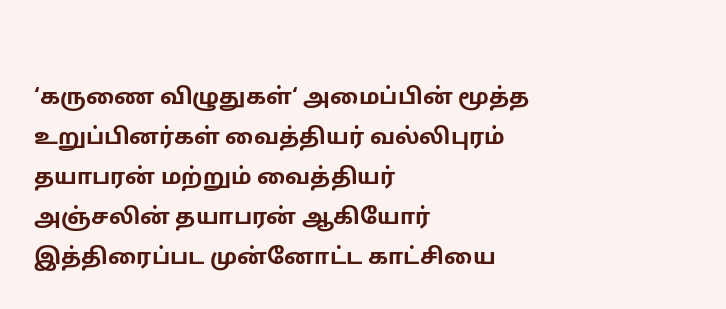‘கருணை விழுதுகள்‘ அமைப்பின் மூத்த உறுப்பினர்கள் வைத்தியர் வல்லிபுரம் தயாபரன் மற்றும் வைத்தியர் அஞ்சலின் தயாபரன் ஆகியோர் இத்திரைப்பட முன்னோட்ட காட்சியை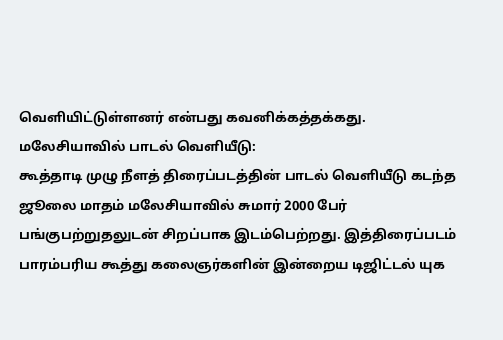வெளியிட்டுள்ளனர் என்பது கவனிக்கத்தக்கது.
மலேசியாவில் பாடல் வெளியீடு:
கூத்தாடி முழு நீளத் திரைப்படத்தின் பாடல் வெளியீடு கடந்த ஜூலை மாதம் மலேசியாவில் சுமார் 2000 பேர் பங்குபற்றுதலுடன் சிறப்பாக இடம்பெற்றது. இத்திரைப்படம் பாரம்பரிய கூத்து கலைஞர்களின் இன்றைய டிஜிட்டல் யுக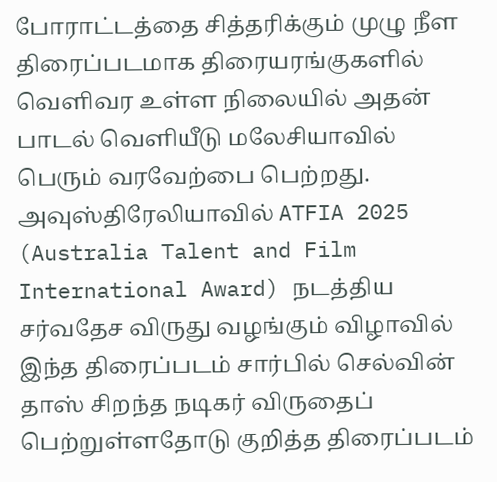போராட்டத்தை சித்தரிக்கும் முழு நீள திரைப்படமாக திரையரங்குகளில் வெளிவர உள்ள நிலையில் அதன் பாடல் வெளியீடு மலேசியாவில் பெரும் வரவேற்பை பெற்றது.
அவுஸ்திரேலியாவில் ATFIA 2025 (Australia Talent and Film International Award) நடத்திய சர்வதேச விருது வழங்கும் விழாவில் இந்த திரைப்படம் சார்பில் செல்வின் தாஸ் சிறந்த நடிகர் விருதைப் பெற்றுள்ளதோடு குறித்த திரைப்படம்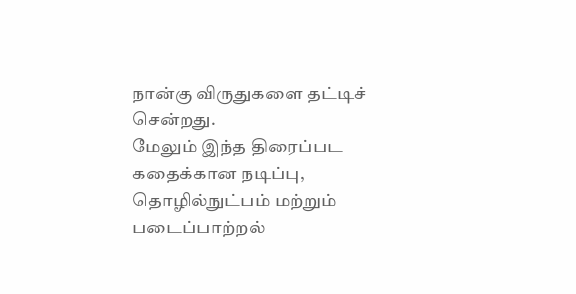நான்கு விருதுகளை தட்டிச் சென்றது.
மேலும் இந்த திரைப்பட கதைக்கான நடிப்பு, தொழில்நுட்பம் மற்றும் படைப்பாற்றல்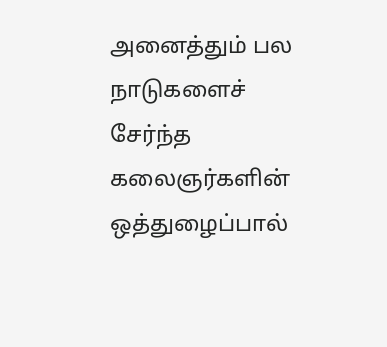அனைத்தும் பல நாடுகளைச் சேர்ந்த கலைஞர்களின் ஒத்துழைப்பால்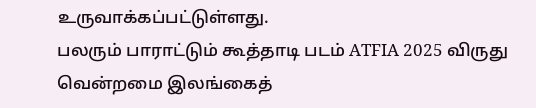உருவாக்கப்பட்டுள்ளது.
பலரும் பாராட்டும் கூத்தாடி படம் ATFIA 2025 விருது வென்றமை இலங்கைத்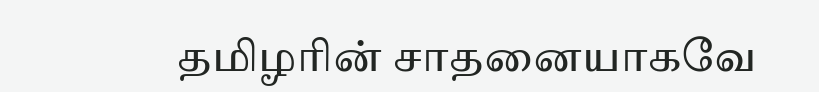தமிழரின் சாதனையாகவே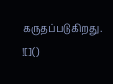கருதப்படுகிறது.
![]()